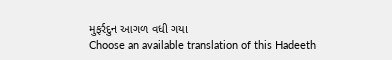મુફર્રદુન આગળ વધી ગયા
Choose an available translation of this Hadeeth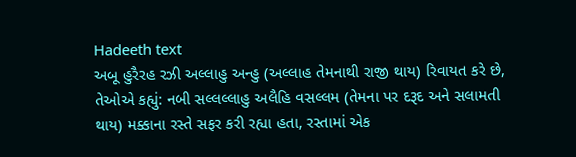Hadeeth text
અબૂ હુરૈરહ રઝી અલ્લાહુ અન્હુ (અલ્લાહ તેમનાથી રાજી થાય) રિવાયત કરે છે, તેઓએ કહ્યું: નબી સલ્લલ્લાહુ અલૈહિ વસલ્લમ (તેમના પર દરૂદ અને સલામતી થાય) મક્કાના રસ્તે સફર કરી રહ્યા હતા, રસ્તામાં એક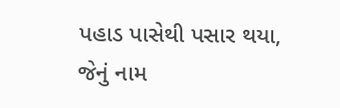પહાડ પાસેથી પસાર થયા, જેનું નામ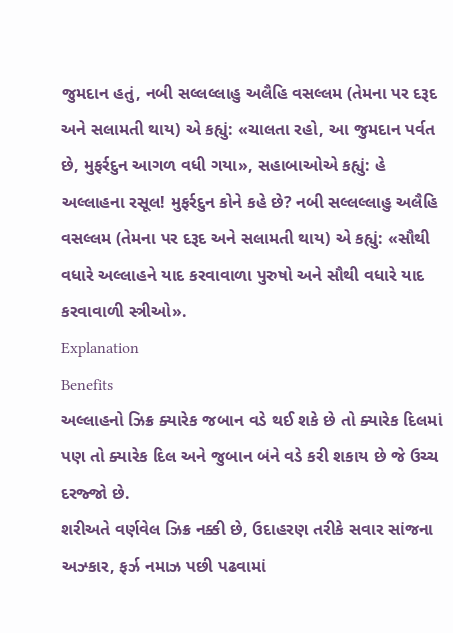જુમદાન હતું, નબી સલ્લલ્લાહુ અલૈહિ વસલ્લમ (તેમના પર દરૂદ અને સલામતી થાય) એ કહ્યું: «ચાલતા રહો, આ જુમદાન પર્વત છે, મુફર્રદુન આગળ વધી ગયા», સહાબાઓએ કહ્યું: હે અલ્લાહના રસૂલ! મુફર્રદુન કોને કહે છે? નબી સલ્લલ્લાહુ અલૈહિ વસલ્લમ (તેમના પર દરૂદ અને સલામતી થાય) એ કહ્યું: «સૌથી વધારે અલ્લાહને યાદ કરવાવાળા પુરુષો અને સૌથી વધારે યાદ કરવાવાળી સ્ત્રીઓ».
Explanation
Benefits
અલ્લાહનો ઝિક્ર ક્યારેક જબાન વડે થઈ શકે છે તો ક્યારેક દિલમાં પણ તો ક્યારેક દિલ અને જુબાન બંને વડે કરી શકાય છે જે ઉચ્ચ દરજ્જો છે.
શરીઅતે વર્ણવેલ ઝિક્ર નક્કી છે, ઉદાહરણ તરીકે સવાર સાંજના અઝ્કાર, ફર્ઝ નમાઝ પછી પઢવામાં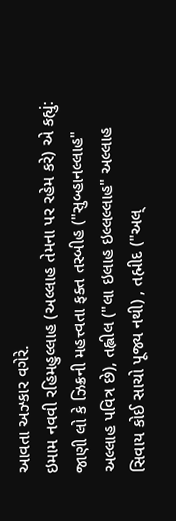આવતા અઝ્કાર વગેરે.
ઇમામ નવવી રહિમહુલ્લાહ (અલ્લાહ તેમના પર રહેમ કરે) એ કહ્યું: જાણી લો કે ઝિક્રની મહત્ત્વતા ફક્ત તસ્બીહ ("સુબ્હાનલ્લાહ" અલ્લાહ પવિત્ર છે), તહ્લીલ ("લા ઇલાહ ઇલ્લલ્લાહ" અલ્લાહ સિવાય કોઈ સાચો પૂજ્ય નથી) , તહ્મીદ ("અલ્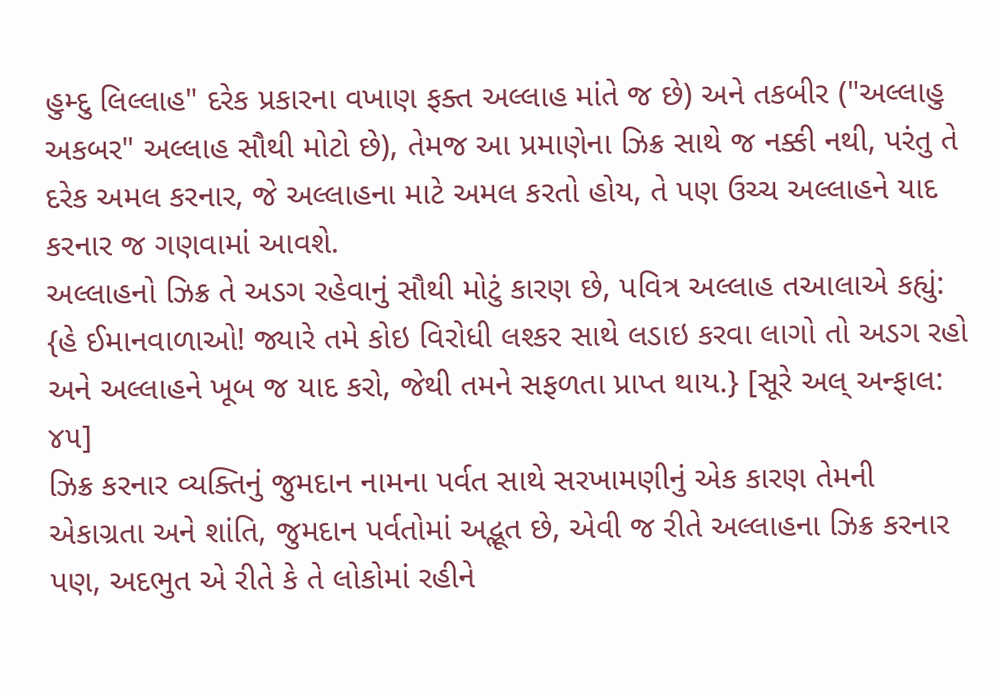હુમ્દુ લિલ્લાહ" દરેક પ્રકારના વખાણ ફક્ત અલ્લાહ માંતે જ છે) અને તકબીર ("અલ્લાહુ અકબર" અલ્લાહ સૌથી મોટો છે), તેમજ આ પ્રમાણેના ઝિક્ર સાથે જ નક્કી નથી, પરંતુ તે દરેક અમલ કરનાર, જે અલ્લાહના માટે અમલ કરતો હોય, તે પણ ઉચ્ચ અલ્લાહને યાદ કરનાર જ ગણવામાં આવશે.
અલ્લાહનો ઝિક્ર તે અડગ રહેવાનું સૌથી મોટું કારણ છે, પવિત્ર અલ્લાહ તઆલાએ કહ્યું: {હે ઈમાનવાળાઓ! જ્યારે તમે કોઇ વિરોધી લશ્કર સાથે લડાઇ કરવા લાગો તો અડગ રહો અને અલ્લાહને ખૂબ જ યાદ કરો, જેથી તમને સફળતા પ્રાપ્ત થાય.} [સૂરે અલ્ અન્ફાલ: ૪૫]
ઝિક્ર કરનાર વ્યક્તિનું જુમદાન નામના પર્વત સાથે સરખામણીનું એક કારણ તેમની એકાગ્રતા અને શાંતિ, જુમદાન પર્વતોમાં અદ્ભૂત છે, એવી જ રીતે અલ્લાહના ઝિક્ર કરનાર પણ, અદભુત એ રીતે કે તે લોકોમાં રહીને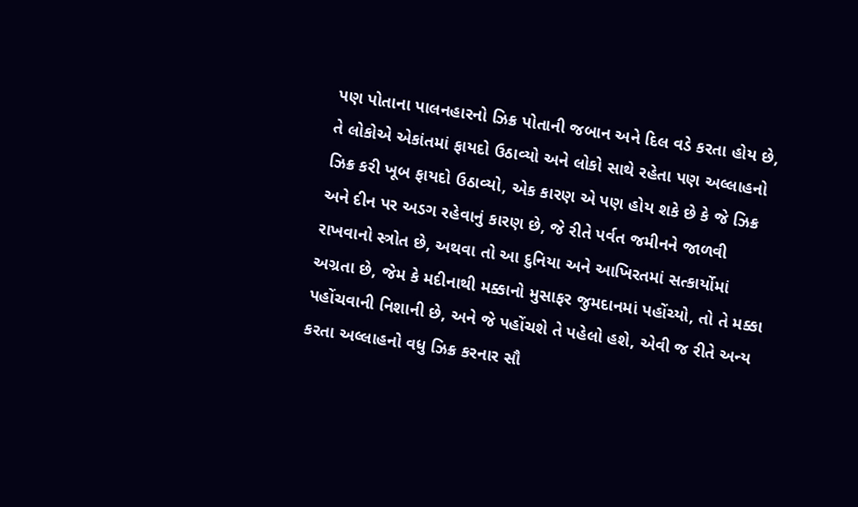પણ પોતાના પાલનહારનો ઝિક્ર પોતાની જબાન અને દિલ વડે કરતા હોય છે, તે લોકોએ એકાંતમાં ફાયદો ઉઠાવ્યો અને લોકો સાથે રહેતા પણ અલ્લાહનો ઝિક્ર કરી ખૂબ ફાયદો ઉઠાવ્યો, એક કારણ એ પણ હોય શકે છે કે જે ઝિક્ર અને દીન પર અડગ રહેવાનું કારણ છે, જે રીતે પર્વત જમીનને જાળવી રાખવાનો સ્ત્રોત છે, અથવા તો આ દુનિયા અને આખિરતમાં સત્કાર્યોમાં અગ્રતા છે, જેમ કે મદીનાથી મક્કાનો મુસાફર જુમદાનમાં પહોંચ્યો, તો તે મક્કા પહોંચવાની નિશાની છે, અને જે પહોંચશે તે પહેલો હશે, એવી જ રીતે અન્ય કરતા અલ્લાહનો વધુ ઝિક્ર કરનાર સૌ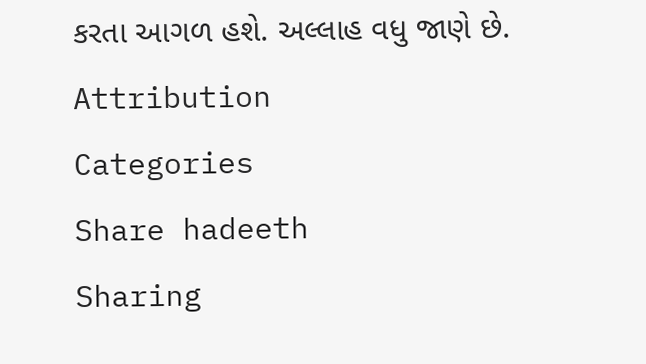કરતા આગળ હશે. અલ્લાહ વધુ જાણે છે.
Attribution
Categories
Share hadeeth
Sharing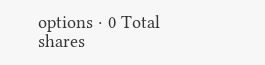options · 0 Total shares